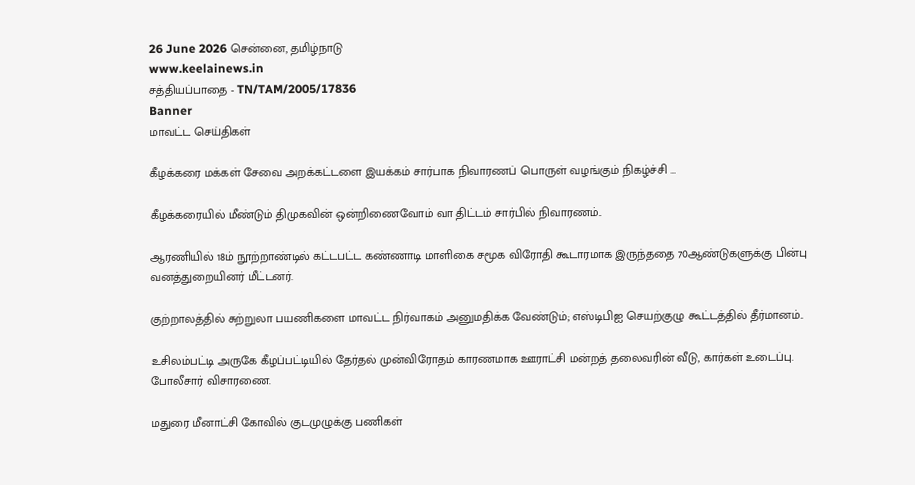26 June 2026 சென்னை, தமிழ்நாடு
www.keelainews.in
சத்தியப்பாதை - TN/TAM/2005/17836
Banner
மாவட்ட செய்திகள்

கீழக்கரை மக்கள் சேவை அறக்கட்டளை இயக்கம் சார்பாக நிவாரணப் பொருள் வழங்கும் நிகழ்ச்சி …

கீழக்கரையில் மீண்டும் திமுகவின் ஒன்றிணைவோம் வா திட்டம் சார்பில் நிவாரணம்..

ஆரணியில் 18ம் நூற்றாண்டில் கட்டபட்ட கண்ணாடி மாளிகை சமூக விரோதி கூடாரமாக இருந்ததை 70ஆண்டுகளுக்கு பின்பு வனத்துறையினர் மீட்டனர்.

குற்றாலத்தில் சுற்றுலா பயணிகளை மாவட்ட நிர்வாகம் அனுமதிக்க வேண்டும்; எஸ்டிபிஐ செயற்குழு கூட்டத்தில் தீர்மானம்..

உசிலம்பட்டி அருகே கீழப்பட்டியில் தேர்தல் முன்விரோதம் காரணமாக ஊராட்சி மன்றத் தலைவரின் வீடு, கார்கள் உடைப்பு. போலீசார் விசாரணை.

மதுரை மீனாட்சி கோவில் குடமுழுக்கு பணிகள்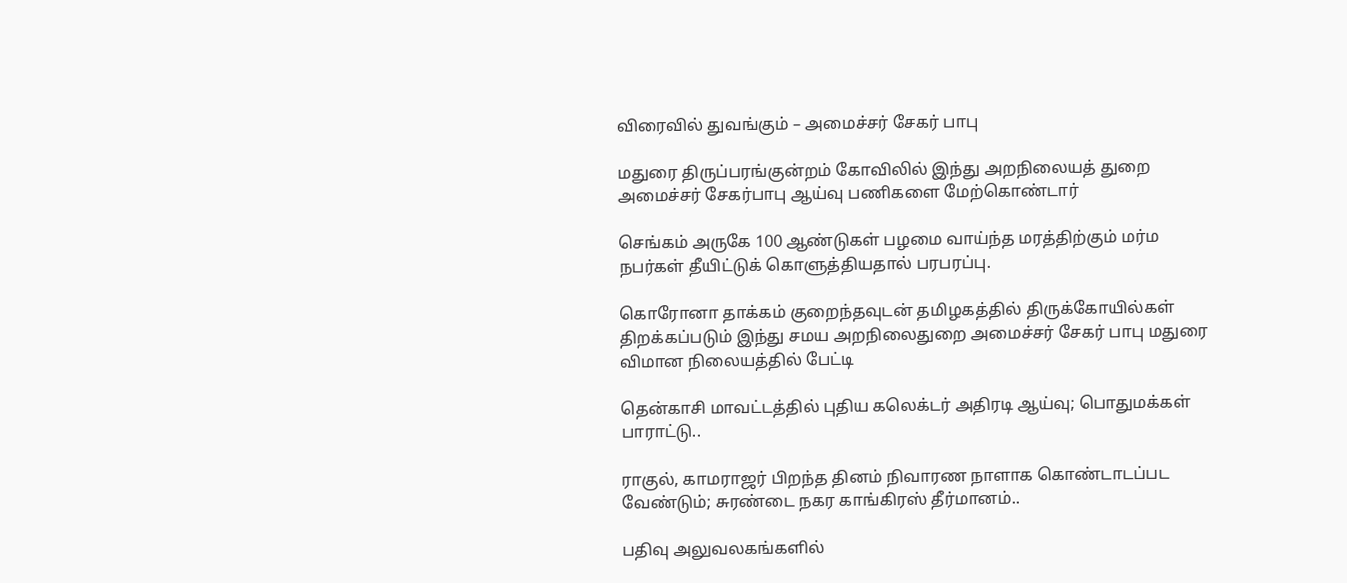விரைவில் துவங்கும் – அமைச்சர் சேகர் பாபு

மதுரை திருப்பரங்குன்றம் கோவிலில் இந்து அறநிலையத் துறை அமைச்சர் சேகர்பாபு ஆய்வு பணிகளை மேற்கொண்டார்

செங்கம் அருகே 100 ஆண்டுகள் பழமை வாய்ந்த மரத்திற்கும் மர்ம நபர்கள் தீயிட்டுக் கொளுத்தியதால் பரபரப்பு.

கொரோனா தாக்கம் குறைந்தவுடன் தமிழகத்தில் திருக்கோயில்கள் திறக்கப்படும் இந்து சமய அறநிலைதுறை அமைச்சர் சேகர் பாபு மதுரை விமான நிலையத்தில் பேட்டி

தென்காசி மாவட்டத்தில் புதிய கலெக்டர் அதிரடி ஆய்வு; பொதுமக்கள் பாராட்டு..

ராகுல், காமராஜர் பிறந்த‌ தினம் நிவாரண நாளாக கொண்டாடப்பட வேண்டும்; சுரண்டை நகர காங்கிரஸ் தீர்மானம்..

பதிவு அலுவலகங்களில்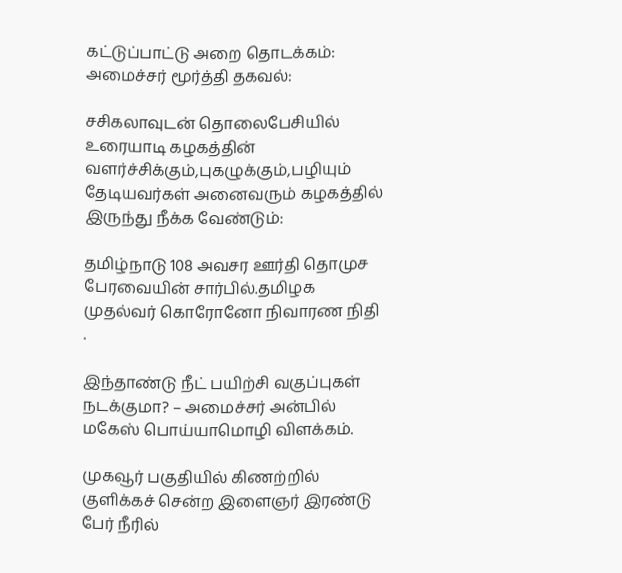கட்டுப்பாட்டு அறை தொடக்கம்: அமைச்சர் மூர்த்தி தகவல்:

சசிகலாவுடன் தொலைபேசியில் உரையாடி கழகத்தின் வளர்ச்சிக்கும்,புகழுக்கும்,பழியும் தேடியவர்கள் அனைவரும் கழகத்தில் இருந்து நீக்க வேண்டும்:

தமிழ்நாடு 108 அவசர ஊர்தி தொமுச பேரவையின் சார்பில்.தமிழக முதல்வர் கொரோனோ நிவாரண நிதி .

இந்தாண்டு நீட் பயிற்சி வகுப்புகள் நடக்குமா? – அமைச்சர் அன்பில் மகேஸ் பொய்யாமொழி விளக்கம்.

முகவூர் பகுதியில் கிணற்றில் குளிக்கச் சென்ற இளைஞர் இரண்டு பேர் நீரில்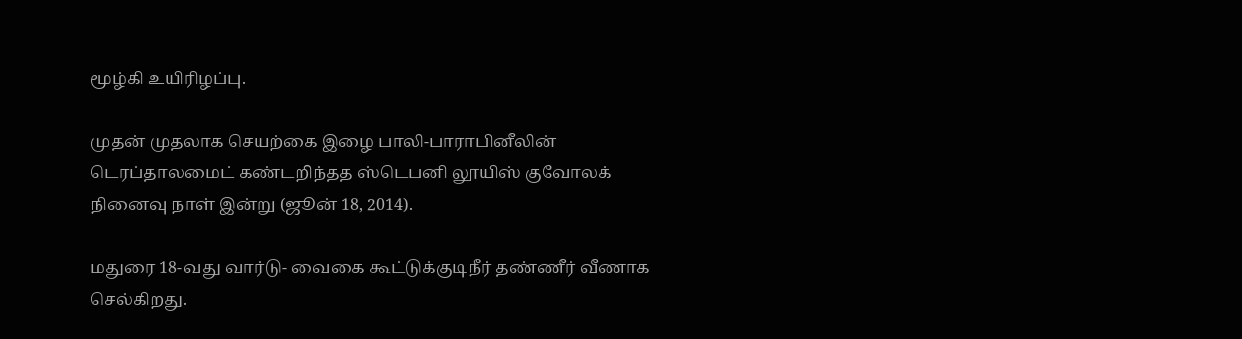மூழ்கி உயிரிழப்பு.

முதன் முதலாக செயற்கை இழை பாலி-பாராபினீலின் டெரப்தாலமைட் கண்டறிந்தத ஸ்டெபனி லூயிஸ் குவோலக் நினைவு நாள் இன்று (ஜூன் 18, 2014).

மதுரை 18-வது வார்டு- வைகை கூட்டுக்குடிநீர் தண்ணீர் வீணாக செல்கிறது.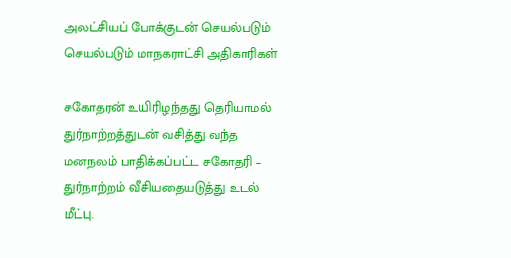அலட்சியப் போக்குடன் செயல்படும் செயல்படும் மாநகராட்சி அதிகாரிகள்

சகோதரன் உயிரிழந்தது தெரியாமல் துர்நாற்றத்துடன் வசித்து வந்த மனநலம் பாதிக்கப்பட்ட சகோதரி – துர்நாற்றம் வீசியதையடுத்து உடல் மீட்பு.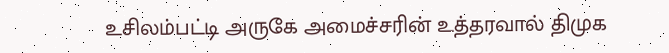உசிலம்பட்டி அருகே அமைச்சரின் உத்தரவால் திமுக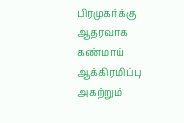பிரமுகர்க்கு ஆதரவாக கண்மாய் ஆக்கிரமிப்பு அகற்றும்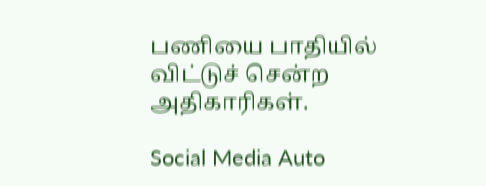பணியை பாதியில் விட்டுச் சென்ற அதிகாரிகள்.

Social Media Auto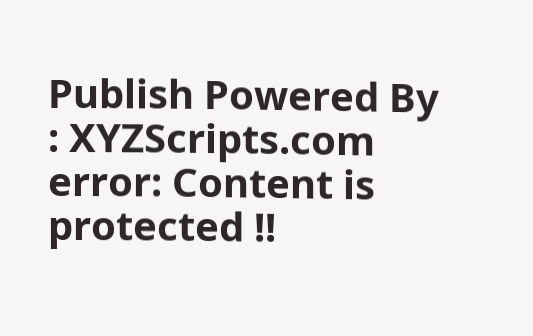Publish Powered By : XYZScripts.com
error: Content is protected !!